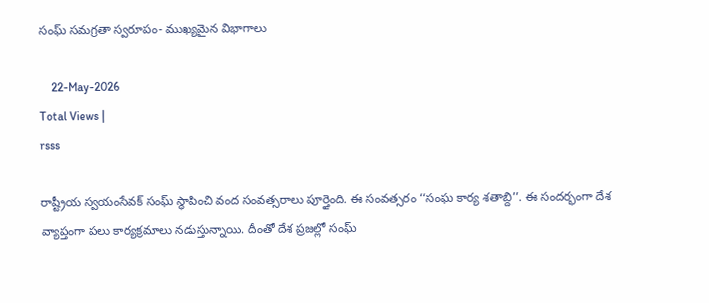సంఘ్ సమగ్రతా స్వరూపం- ముఖ్యమైన విభాగాలు

    22-May-2026
Total Views |
rsss

రాష్ట్రీయ స్వయంసేవక్ సంఘ్ స్థాపించి వంద సంవత్సరాలు పూర్తైంది. ఈ సంవత్సరం ‘‘సంఘ కార్య శతాబ్ది’’. ఈ సందర్భంగా దేశ వ్యాప్తంగా పలు కార్యక్రమాలు నడుస్తున్నాయి. దీంతో దేశ ప్రజల్లో సంఘ్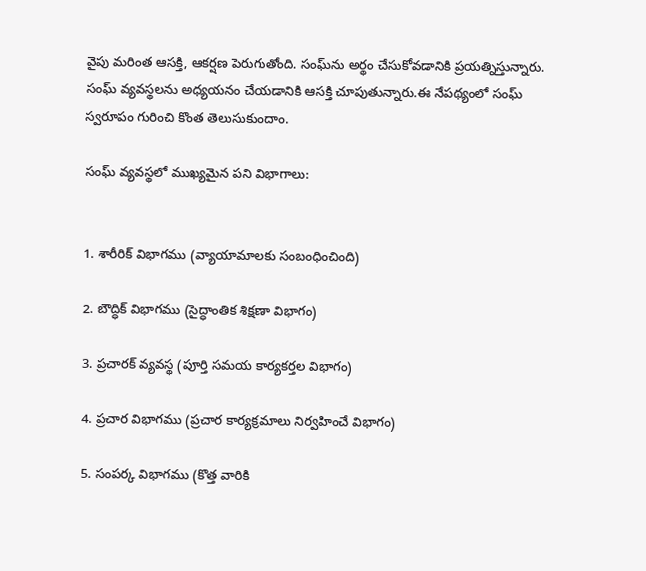వైపు మరింత ఆసక్తి, ఆకర్షణ పెరుగుతోంది. సంఘ్‌ను అర్థం చేసుకోవడానికి ప్రయత్నిస్తున్నారు. సంఘ్ వ్యవస్థలను అధ్యయనం చేయడానికి ఆసక్తి చూపుతున్నారు.ఈ నేపథ్యంలో సంఘ్ స్వరూపం గురించి కొంత తెలుసుకుందాం.

సంఘ్‌ వ్యవస్థలో ముఖ్యమైన పని విభాగాలు:


1. శారీరిక్ విభాగము (వ్యాయామాలకు సంబంధించింది)

2. బౌద్ధిక్ విభాగము (సైద్ధాంతిక శిక్షణా విభాగం)

3. ప్రచారక్ వ్యవస్థ (పూర్తి సమయ కార్యకర్తల విభాగం)

4. ప్రచార విభాగము (ప్రచార కార్యక్రమాలు నిర్వహించే విభాగం)

5. సంపర్క విభాగము (కొత్త వారికి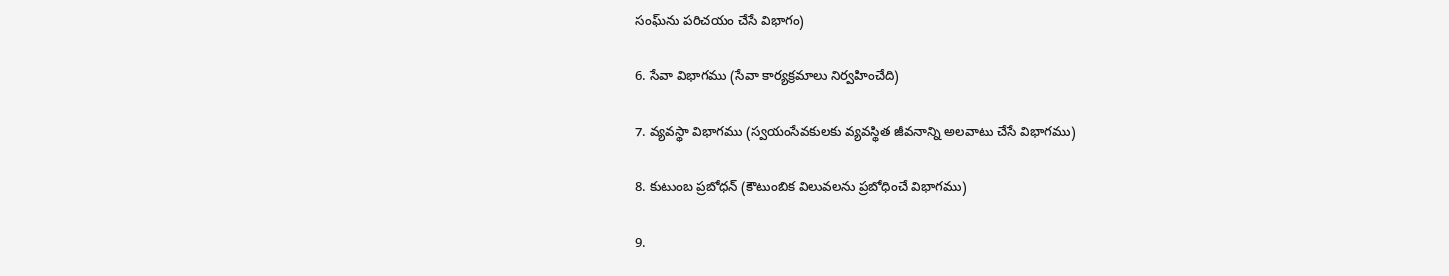సంఘ్‌ను పరిచయం చేసే విభాగం)

6. సేవా విభాగము (సేవా కార్యక్రమాలు నిర్వహించేది)

7. వ్యవస్థా విభాగము (స్వయంసేవకులకు వ్యవస్థిత జీవనాన్ని అలవాటు చేసే విభాగము)

8. కుటుంబ ప్రబోధన్ (కౌటుంబిక విలువలను ప్రబోధించే విభాగము)

9.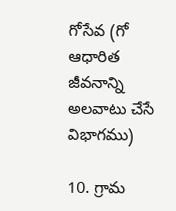గోసేవ (గో ఆధారిత జీవనాన్ని అలవాటు చేసే విభాగము)

10. గ్రామ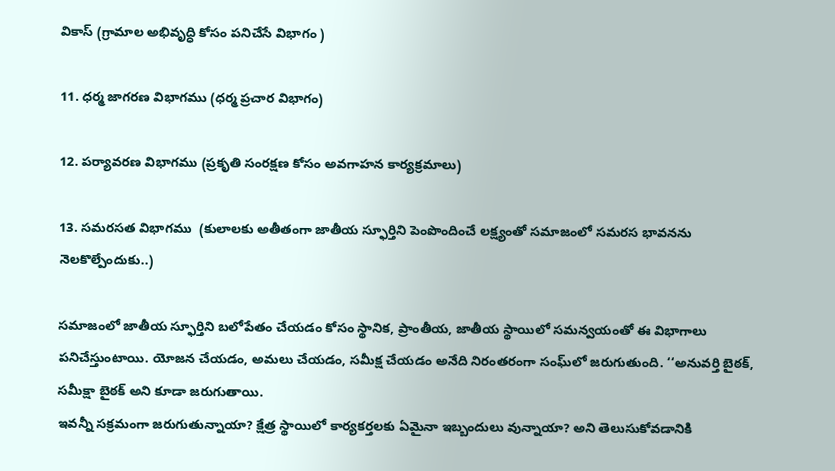వికాస్ (గ్రామాల అభివృద్ధి కోసం పనిచేసే విభాగం )

11. ధర్మ జాగరణ విభాగము (ధర్మ ప్రచార విభాగం)

12. పర్యావరణ విభాగము (ప్రకృతి సంరక్షణ కోసం అవగాహన కార్యక్రమాలు)

13. సమరసత విభాగము  (కులాలకు అతీతంగా జాతీయ స్ఫూర్తిని పెంపొందించే లక్ష్యంతో సమాజంలో సమరస భావనను నెలకొల్పేందుకు..)

సమాజంలో జాతీయ స్ఫూర్తిని బలోపేతం చేయడం కోసం స్థానిక, ప్రాంతీయ, జాతీయ స్థాయిలో సమన్వయంతో ఈ విభాగాలు పనిచేస్తుంటాయి. యోజన చేయడం, అమలు చేయడం, సమీక్ష చేయడం అనేది నిరంతరంగా సంఘ్‌లో జరుగుతుంది. ‘‘అనువర్తి బైఠక్, సమీక్షా బైఠక్ అని కూడా జరుగుతాయి.
ఇవన్నీ సక్రమంగా జరుగుతున్నాయా? క్షేత్ర స్థాయిలో కార్యకర్తలకు ఏమైనా ఇబ్బందులు వున్నాయా? అని తెలుసుకోవడానికి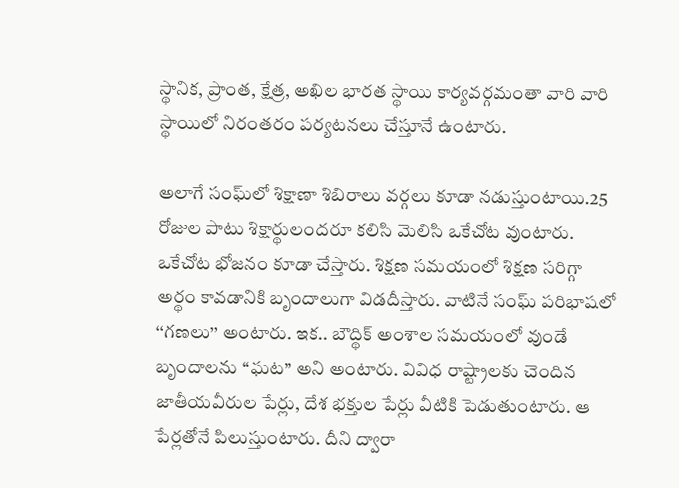స్థానిక, ప్రాంత, క్షేత్ర, అఖిల భారత స్థాయి కార్యవర్గమంతా వారి వారి స్థాయిలో నిరంతరం పర్యటనలు చేస్తూనే ఉంటారు.

అలాగే సంఘ్‌లో శిక్షాణా శిబిరాలు వర్గలు కూడా నడుస్తుంటాయి.25 రోజుల పాటు శిక్షార్థులందరూ కలిసి మెలిసి ఒకేచోట వుంటారు. ఒకేచోట భోజనం కూడా చేస్తారు. శిక్షణ సమయంలో శిక్షణ సరిగ్గా అర్థం కావడానికి బృందాలుగా విడదీస్తారు. వాటినే సంఘ్ పరిభాషలో ‘‘గణలు’’ అంటారు. ఇక.. బౌద్థిక్ అంశాల సమయంలో వుండే బృందాలను ‘‘ఘట’’ అని అంటారు. వివిధ రాష్ట్రాలకు చెందిన జాతీయవీరుల పేర్లు, దేశ భక్తుల పేర్లు వీటికి పెడుతుంటారు. ఆ పేర్లతోనే పిలుస్తుంటారు. దీని ద్వారా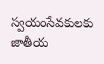స్వయంసేవకులకు జాతీయ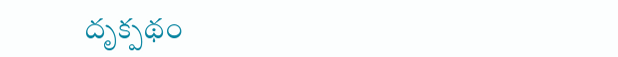దృక్పథం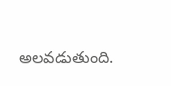అలవడుతుంది.